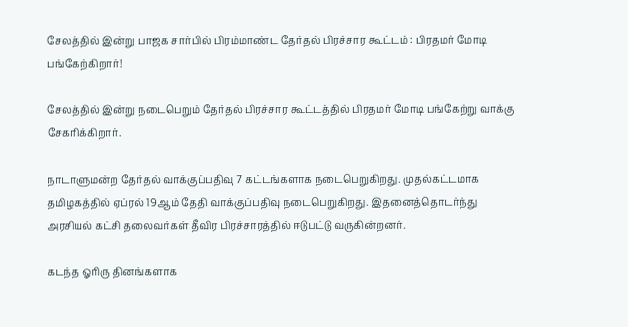சேலத்தில் இன்று பாஜக சார்பில் பிரம்மாண்ட தேர்தல் பிரச்சார கூட்டம் : பிரதமர் மோடி பங்கேற்கிறார்!

சேலத்தில் இன்று நடைபெறும் தேர்தல் பிரச்சார கூட்டத்தில் பிரதமர் மோடி பங்கேற்று வாக்கு சேகரிக்கிறார்.

நாடாளுமன்ற தேர்தல் வாக்குப்பதிவு 7 கட்டங்களாக நடைபெறுகிறது. முதல்கட்டமாக தமிழகத்தில் ஏப்ரல் 19ஆம் தேதி வாக்குப்பதிவு நடைபெறுகிறது. இதனைத்தொடர்ந்து அரசியல் கட்சி தலைவர்கள் தீவிர பிரச்சாரத்தில் ஈடுபட்டு வருகின்றனர்.

கடந்த ஓரிரு தினங்களாக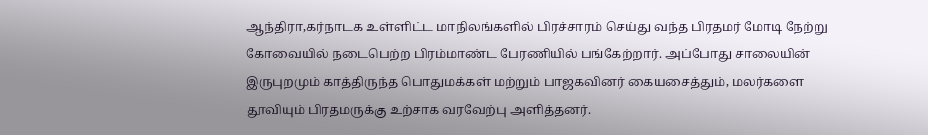ஆந்திரா,கர்நாடக உள்ளிட்ட மாநிலங்களில் பிரச்சாரம் செய்து வந்த பிரதமர் மோடி நேற்று கோவையில் நடைபெற்ற பிரம்மாண்ட பேரணியில் பங்கேற்றார். அப்போது சாலையின் இருபுறமும் காத்திருந்த பொதுமக்கள் மற்றும் பாஜகவினர் கையசைத்தும், மலர்களை தூவியும் பிரதமருக்கு உற்சாக வரவேற்பு அளித்தனர்.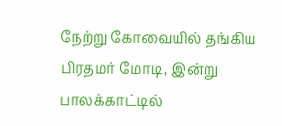நேற்று கோவையில் தங்கிய பிரதமர் மோடி, இன்று பாலக்காட்டில்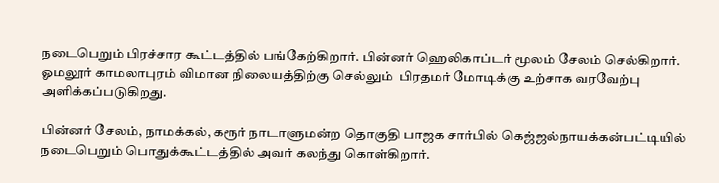நடைபெறும் பிரச்சார கூட்டத்தில் பங்கேற்கிறார். பின்னர் ஹெலிகாப்டர் மூலம் சேலம் செல்கிறார். ஓமலூர் காமலாபுரம் விமான நிலையத்திற்கு செல்லும்  பிரதமர் மோடிக்கு உற்சாக வரவேற்பு அளிக்கப்படுகிறது.

பின்னர் சேலம், நாமக்கல், கரூர் நாடாளுமன்ற தொகுதி பாஜக சார்பில் கெஜ்ஜல்நாயக்கன்பட்டியில் நடைபெறும் பொதுக்கூட்டத்தில் அவர் கலந்து கொள்கிறார்.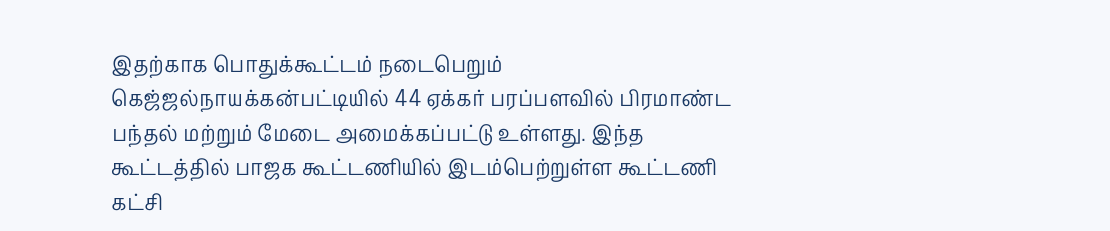இதற்காக பொதுக்கூட்டம் நடைபெறும் கெஜ்ஜல்நாயக்கன்பட்டியில் 44 ஏக்கர் பரப்பளவில் பிரமாண்ட பந்தல் மற்றும் மேடை அமைக்கப்பட்டு உள்ளது. இந்த கூட்டத்தில் பாஜக கூட்டணியில் இடம்பெற்றுள்ள கூட்டணி கட்சி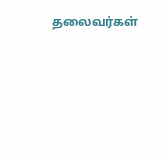தலைவர்கள்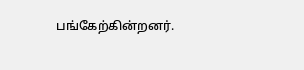பங்கேற்கின்றனர்.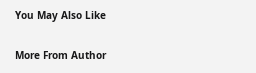You May Also Like

More From Author